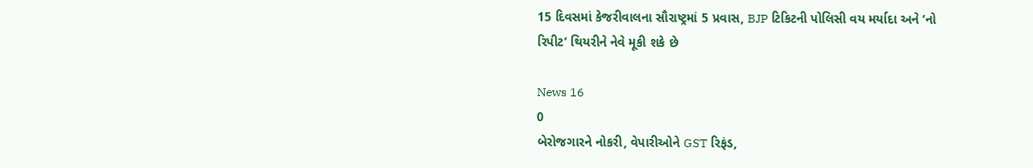15 દિવસમાં કેજરીવાલના સૌરાષ્ટ્રમાં 5 પ્રવાસ, BJP ટિકિટની પોલિસી વય મર્યાદા અને ‘નો રિપીટ’ થિયરીને નેવે મૂકી શકે છે

News 16
0
બેરોજગારને નોકરી, વેપારીઓને GST રિફંડ,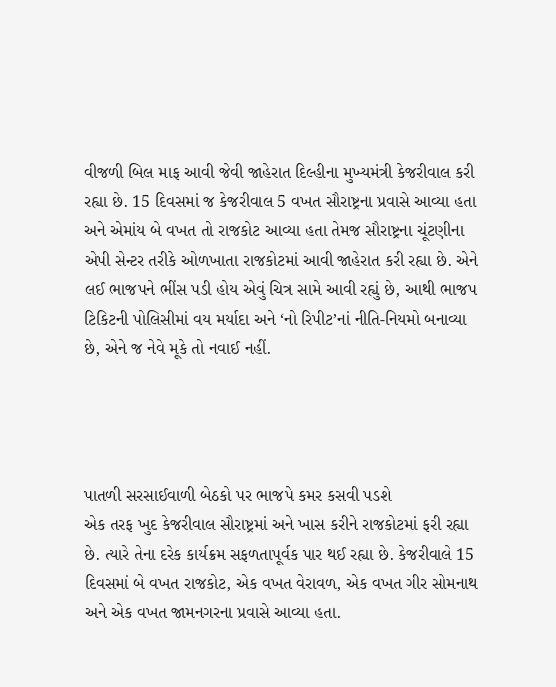વીજળી બિલ માફ આવી જેવી જાહેરાત દિલ્હીના મુખ્યમંત્રી કેજરીવાલ કરી રહ્યા છે. 15 દિવસમાં જ કેજરીવાલ 5 વખત સૌરાષ્ટ્રના પ્રવાસે આવ્યા હતા અને એમાંય બે વખત તો રાજકોટ આવ્યા હતા તેમજ સૌરાષ્ટ્રના ચૂંટણીના એપી સેન્ટર તરીકે ઓળખાતા રાજકોટમાં આવી જાહેરાત કરી રહ્યા છે. એને લઈ ભાજપને ભીંસ પડી હોય એવું ચિત્ર સામે આવી રહ્યું છે, આથી ભાજપ ટિકિટની પોલિસીમાં વય મર્યાદા અને ‘નો રિપીટ’નાં નીતિ-નિયમો બનાવ્યા છે, એને જ નેવે મૂકે તો નવાઈ નહીં.




પાતળી સરસાઈવાળી બેઠકો પર ભાજપે કમર કસવી પડશે
એક તરફ ખુદ કેજરીવાલ સૌરાષ્ટ્રમાં અને ખાસ કરીને રાજકોટમાં ફરી રહ્યા છે. ત્યારે તેના દરેક કાર્યક્રમ સફળતાપૂર્વક પાર થઈ રહ્યા છે. કેજરીવાલે 15 દિવસમાં બે વખત રાજકોટ, એક વખત વેરાવળ, એક વખત ગીર સોમનાથ અને એક વખત જામનગરના પ્રવાસે આવ્યા હતા.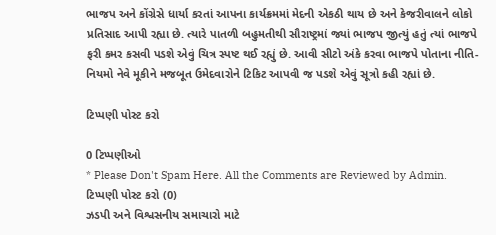ભાજપ અને કોંગ્રેસે ધાર્યા કરતાં આપના કાર્યક્રમમાં મેદની એકઠી થાય છે અને કેજરીવાલને લોકો પ્રતિસાદ આપી રહ્યા છે. ત્યારે પાતળી બહુમતીથી સૌરાષ્ટ્રમાં જ્યાં ભાજપ જીત્યું હતું ત્યાં ભાજપે ફરી કમર કસવી પડશે એવું ચિત્ર સ્પષ્ટ થઈ રહ્યું છે. આવી સીટો અંકે કરવા ભાજપે પોતાના નીતિ-નિયમો નેવે મૂકીને મજબૂત ઉમેદવારોને ટિકિટ આપવી જ પડશે એવું સૂત્રો કહી રહ્યાં છે.

ટિપ્પણી પોસ્ટ કરો

0 ટિપ્પણીઓ
* Please Don't Spam Here. All the Comments are Reviewed by Admin.
ટિપ્પણી પોસ્ટ કરો (0)
ઝડપી અને વિશ્વસનીય સમાચારો માટે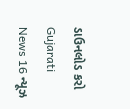ડાઉનલોડ કરો Gujarati News 16 ન્યૂઝ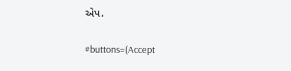એપ.

#buttons=(Accept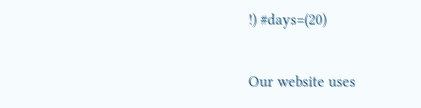!) #days=(20)

Our website uses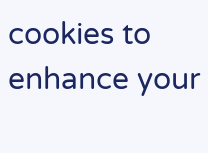cookies to enhance your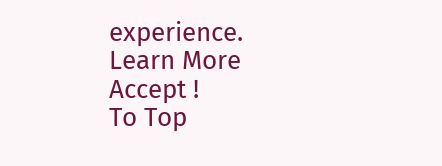experience. Learn More
Accept !
To Top